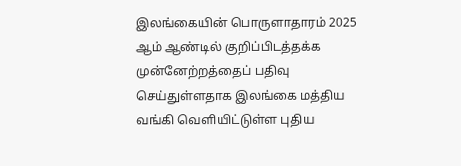இலங்கையின் பொருளாதாரம் 2025 ஆம் ஆண்டில் குறிப்பிடத்தக்க முன்னேற்றத்தைப் பதிவு செய்துள்ளதாக இலங்கை மத்திய வங்கி வெளியிட்டுள்ள புதிய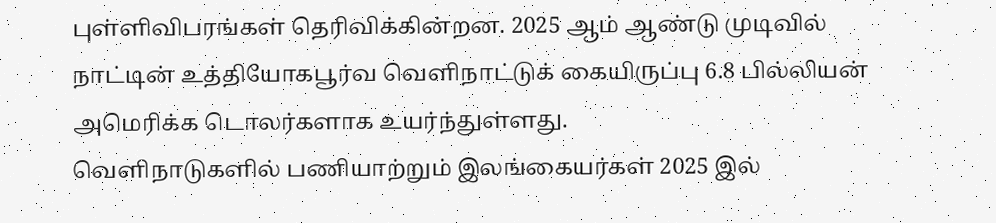புள்ளிவிபரங்கள் தெரிவிக்கின்றன. 2025 ஆம் ஆண்டு முடிவில் நாட்டின் உத்தியோகபூர்வ வெளிநாட்டுக் கையிருப்பு 6.8 பில்லியன் அமெரிக்க டொலர்களாக உயர்ந்துள்ளது.
வெளிநாடுகளில் பணியாற்றும் இலங்கையர்கள் 2025 இல்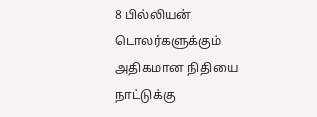8 பில்லியன் டொலர்களுக்கும் அதிகமான நிதியை நாட்டுக்கு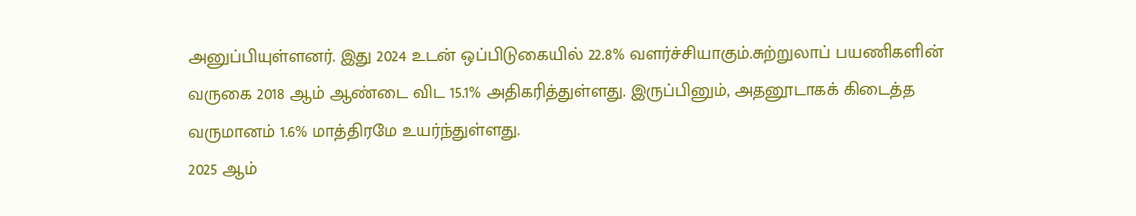அனுப்பியுள்ளனர். இது 2024 உடன் ஒப்பிடுகையில் 22.8% வளர்ச்சியாகும்.சுற்றுலாப் பயணிகளின் வருகை 2018 ஆம் ஆண்டை விட 15.1% அதிகரித்துள்ளது. இருப்பினும், அதனூடாகக் கிடைத்த வருமானம் 1.6% மாத்திரமே உயர்ந்துள்ளது.
2025 ஆம்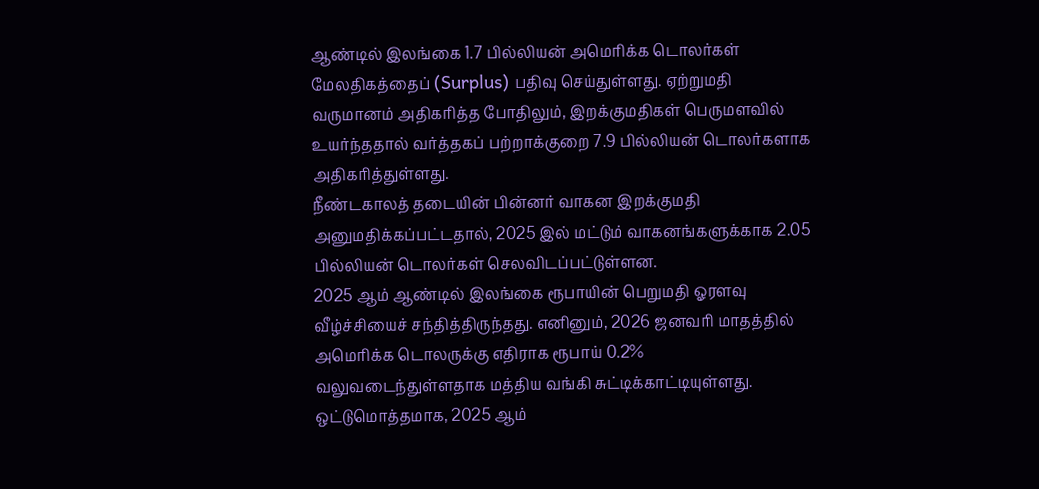ஆண்டில் இலங்கை 1.7 பில்லியன் அமெரிக்க டொலர்கள் மேலதிகத்தைப் (Surplus) பதிவு செய்துள்ளது. ஏற்றுமதி வருமானம் அதிகரித்த போதிலும், இறக்குமதிகள் பெருமளவில் உயர்ந்ததால் வர்த்தகப் பற்றாக்குறை 7.9 பில்லியன் டொலர்களாக அதிகரித்துள்ளது.
நீண்டகாலத் தடையின் பின்னர் வாகன இறக்குமதி அனுமதிக்கப்பட்டதால், 2025 இல் மட்டும் வாகனங்களுக்காக 2.05 பில்லியன் டொலர்கள் செலவிடப்பட்டுள்ளன.
2025 ஆம் ஆண்டில் இலங்கை ரூபாயின் பெறுமதி ஓரளவு வீழ்ச்சியைச் சந்தித்திருந்தது. எனினும், 2026 ஜனவரி மாதத்தில் அமெரிக்க டொலருக்கு எதிராக ரூபாய் 0.2% வலுவடைந்துள்ளதாக மத்திய வங்கி சுட்டிக்காட்டியுள்ளது.
ஒட்டுமொத்தமாக, 2025 ஆம்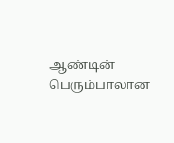ஆண்டின் பெரும்பாலான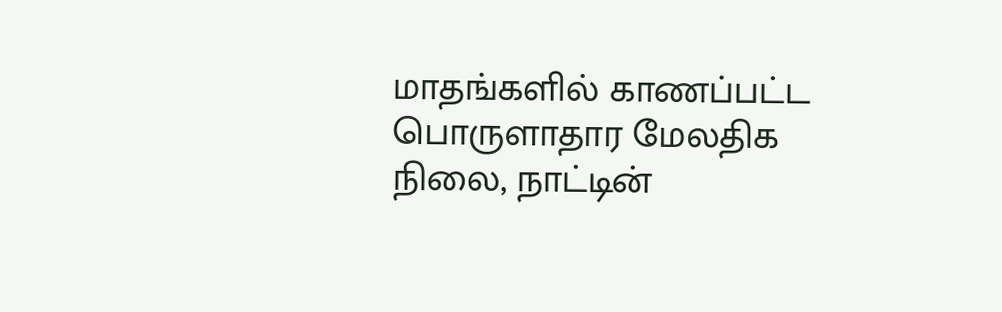மாதங்களில் காணப்பட்ட பொருளாதார மேலதிக நிலை, நாட்டின்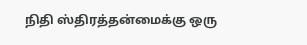நிதி ஸ்திரத்தன்மைக்கு ஒரு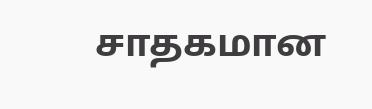சாதகமான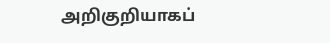அறிகுறியாகப்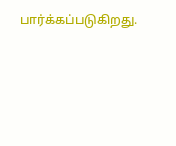பார்க்கப்படுகிறது.